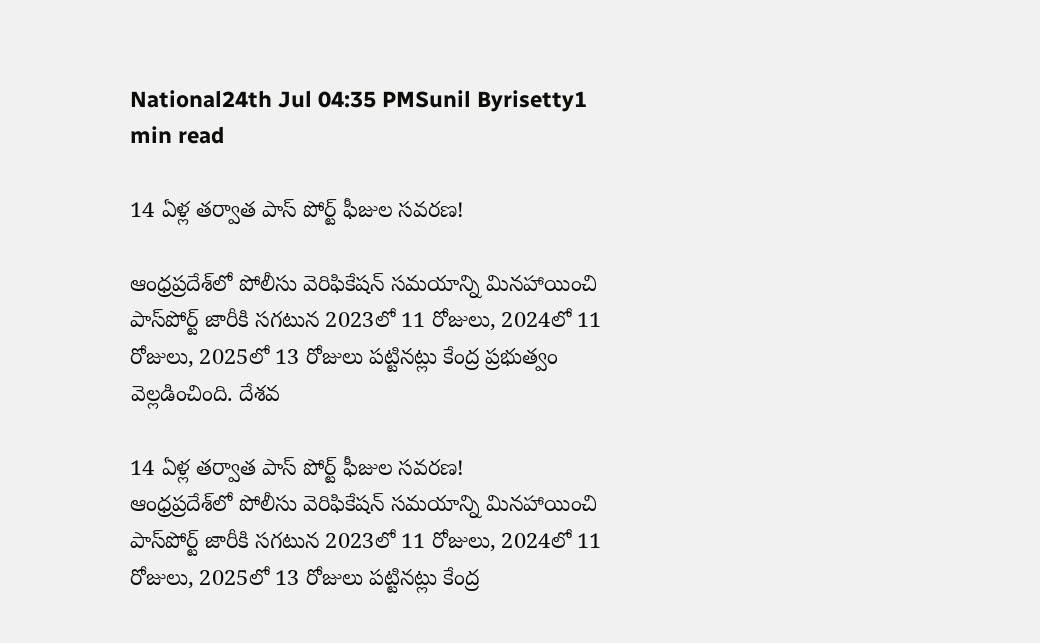National24th Jul 04:35 PMSunil Byrisetty1 min read

14 ఏళ్ల తర్వాత పాస్ పోర్ట్ ఫీజుల సవరణ!

ఆంధ్రప్రదేశ్‌లో పోలీసు వెరిఫికేషన్ సమయాన్ని మినహాయించి పాస్‌పోర్ట్ జారీకి సగటున 2023లో 11 రోజులు, 2024లో 11 రోజులు, 2025లో 13 రోజులు పట్టినట్లు కేంద్ర ప్రభుత్వం వెల్లడించింది. దేశవ

14 ఏళ్ల తర్వాత పాస్ పోర్ట్ ఫీజుల సవరణ!
ఆంధ్రప్రదేశ్‌లో పోలీసు వెరిఫికేషన్ సమయాన్ని మినహాయించి పాస్‌పోర్ట్ జారీకి సగటున 2023లో 11 రోజులు, 2024లో 11 రోజులు, 2025లో 13 రోజులు పట్టినట్లు కేంద్ర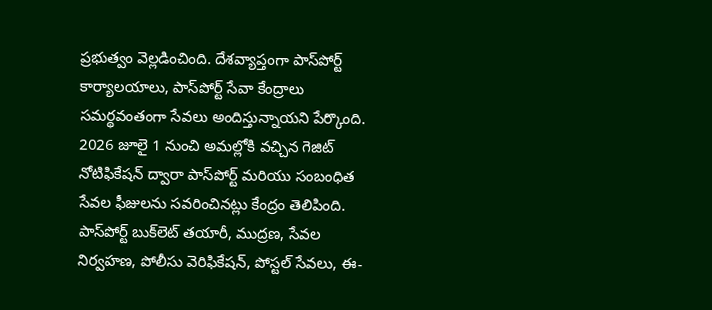ప్రభుత్వం వెల్లడించింది. దేశవ్యాప్తంగా పాస్‌పోర్ట్ కార్యాలయాలు, పాస్‌పోర్ట్ సేవా కేంద్రాలు సమర్థవంతంగా సేవలు అందిస్తున్నాయని పేర్కొంది. 2026 జూలై 1 నుంచి అమల్లోకి వచ్చిన గెజిట్ నోటిఫికేషన్ ద్వారా పాస్‌పోర్ట్ మరియు సంబంధిత సేవల ఫీజులను సవరించినట్లు కేంద్రం తెలిపింది. పాస్‌పోర్ట్ బుక్‌లెట్ తయారీ, ముద్రణ, సేవల నిర్వహణ, పోలీసు వెరిఫికేషన్, పోస్టల్ సేవలు, ఈ-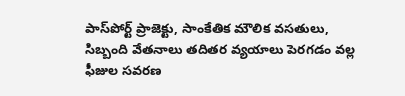పాస్‌పోర్ట్ ప్రాజెక్టు, సాంకేతిక మౌలిక వసతులు, సిబ్బంది వేతనాలు తదితర వ్యయాలు పెరగడం వల్ల ఫీజుల సవరణ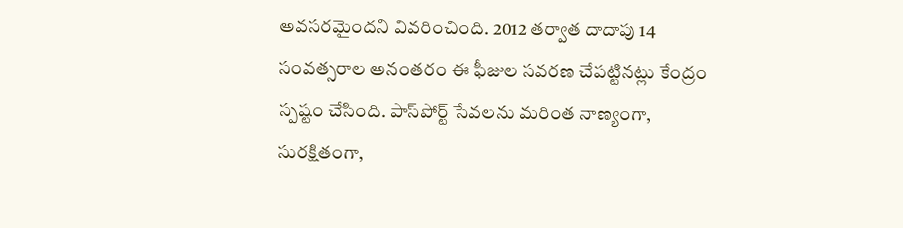అవసరమైందని వివరించింది. 2012 తర్వాత దాదాపు 14 సంవత్సరాల అనంతరం ఈ ఫీజుల సవరణ చేపట్టినట్లు కేంద్రం స్పష్టం చేసింది. పాస్‌పోర్ట్ సేవలను మరింత నాణ్యంగా, సురక్షితంగా,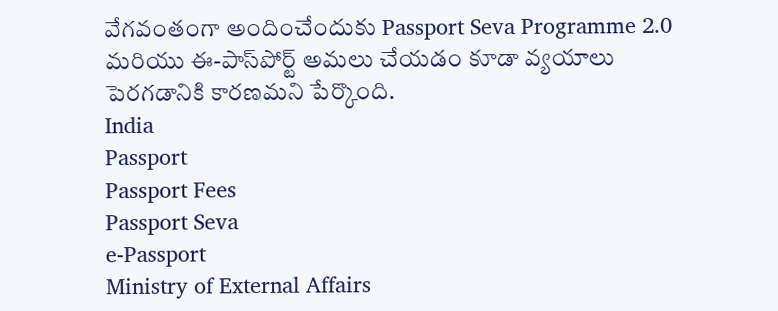వేగవంతంగా అందించేందుకు Passport Seva Programme 2.0 మరియు ఈ-పాస్‌పోర్ట్ అమలు చేయడం కూడా వ్యయాలు పెరగడానికి కారణమని పేర్కొంది.
India
Passport
Passport Fees
Passport Seva
e-Passport
Ministry of External Affairs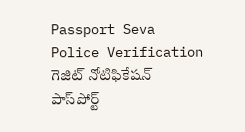Passport Seva
Police Verification
గెజిట్ నోటిఫికేషన్
పాస్‌పోర్ట్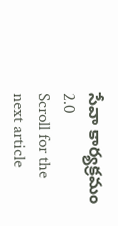సేవా కార్యక్రమం 2.0
Scroll for the next article